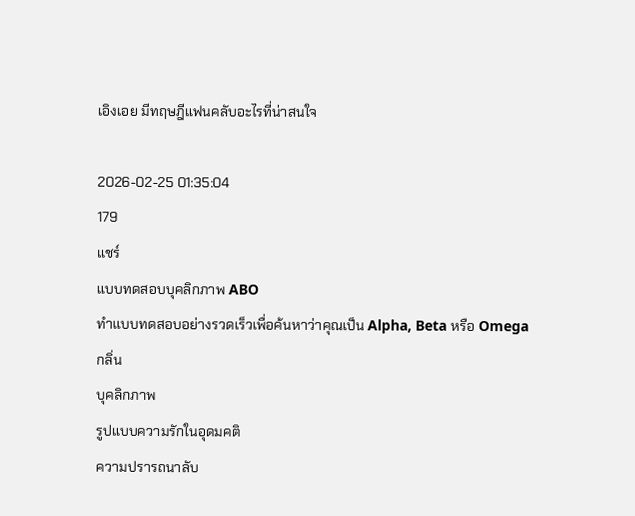เอิงเอย มีทฤษฎีแฟนคลับอะไรที่น่าสนใจ

2026-02-25 01:35:04
179
แชร์
แบบทดสอบบุคลิกภาพ ABO
ทำแบบทดสอบอย่างรวดเร็วเพื่อค้นหาว่าคุณเป็น Alpha, Beta หรือ Omega
กลิ่น
บุคลิกภาพ
รูปแบบความรักในอุดมคติ
ความปรารถนาลับ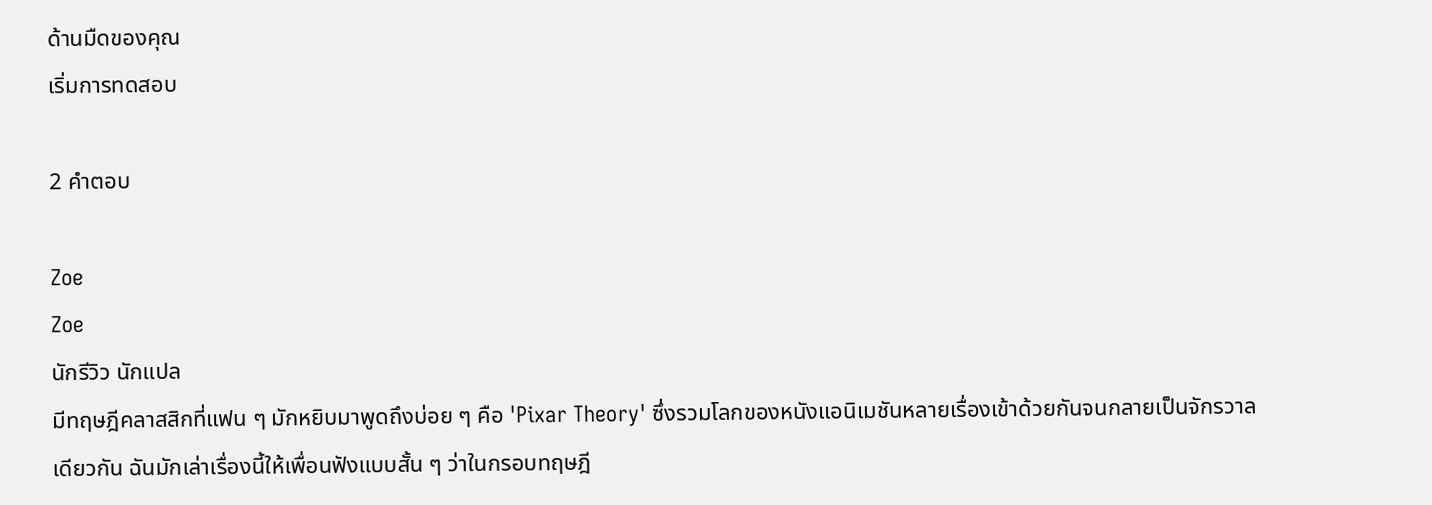ด้านมืดของคุณ
เริ่มการทดสอบ

2 คำตอบ

Zoe
Zoe
นักรีวิว นักแปล
มีทฤษฎีคลาสสิกที่แฟน ๆ มักหยิบมาพูดถึงบ่อย ๆ คือ 'Pixar Theory' ซึ่งรวมโลกของหนังแอนิเมชันหลายเรื่องเข้าด้วยกันจนกลายเป็นจักรวาลเดียวกัน ฉันมักเล่าเรื่องนี้ให้เพื่อนฟังแบบสั้น ๆ ว่าในกรอบทฤษฎี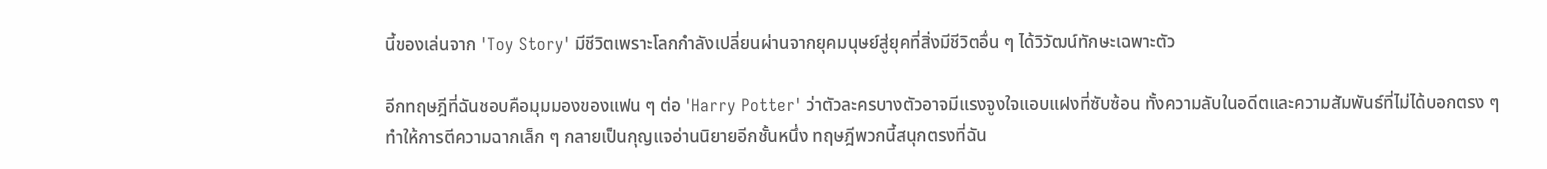นี้ของเล่นจาก 'Toy Story' มีชีวิตเพราะโลกกำลังเปลี่ยนผ่านจากยุคมนุษย์สู่ยุคที่สิ่งมีชีวิตอื่น ๆ ได้วิวัฒน์ทักษะเฉพาะตัว

อีกทฤษฎีที่ฉันชอบคือมุมมองของแฟน ๆ ต่อ 'Harry Potter' ว่าตัวละครบางตัวอาจมีแรงจูงใจแอบแฝงที่ซับซ้อน ทั้งความลับในอดีตและความสัมพันธ์ที่ไม่ได้บอกตรง ๆ ทำให้การตีความฉากเล็ก ๆ กลายเป็นกุญแจอ่านนิยายอีกชั้นหนึ่ง ทฤษฎีพวกนี้สนุกตรงที่ฉัน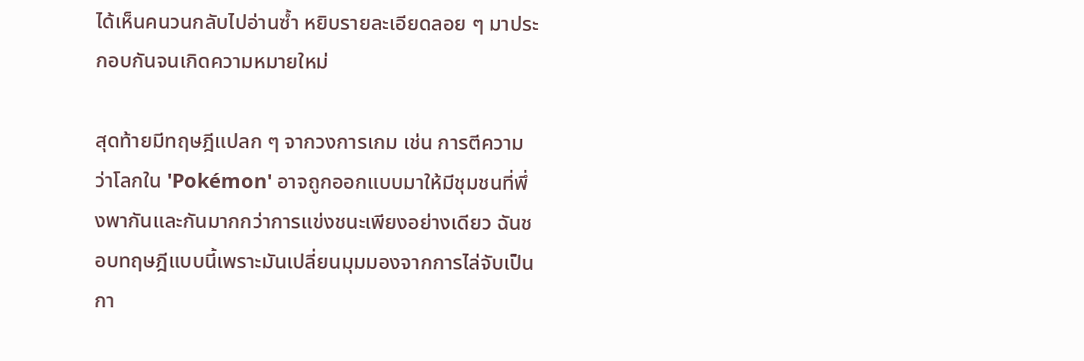ได้เห็นคนวนกลับไปอ่านซ้ำ หยิบรายละเอียดลอย ๆ มาประกอบกันจนเกิดความหมายใหม่

สุดท้ายมีทฤษฎีแปลก ๆ จากวงการเกม เช่น การตีความว่าโลกใน 'Pokémon' อาจถูกออกแบบมาให้มีชุมชนที่พึ่งพากันและกันมากกว่าการแข่งชนะเพียงอย่างเดียว ฉันชอบทฤษฎีแบบนี้เพราะมันเปลี่ยนมุมมองจากการไล่จับเป็นกา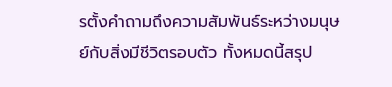รตั้งคำถามถึงความสัมพันธ์ระหว่างมนุษย์กับสิ่งมีชีวิตรอบตัว ทั้งหมดนี้สรุป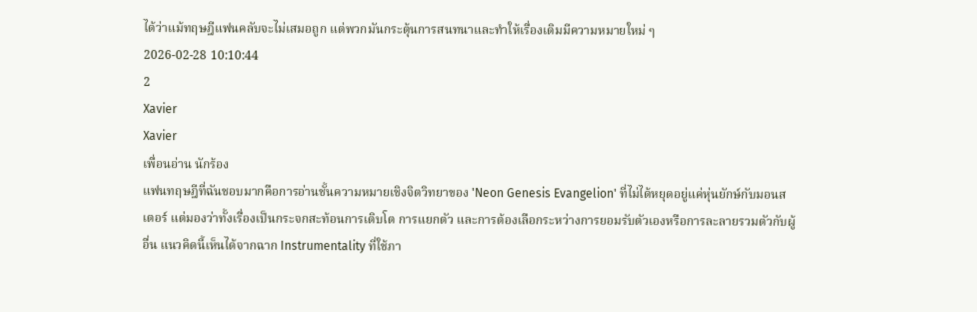ได้ว่าแม้ทฤษฎีแฟนคลับจะไม่เสมอถูก แต่พวกมันกระตุ้นการสนทนาและทำให้เรื่องเดิมมีความหมายใหม่ ๆ
2026-02-28 10:10:44
2
Xavier
Xavier
เพื่อนอ่าน นักร้อง
แฟนทฤษฎีที่ฉันชอบมากคือการอ่านชั้นความหมายเชิงจิตวิทยาของ 'Neon Genesis Evangelion' ที่ไม่ได้หยุดอยู่แค่หุ่นยักษ์กับมอนสเตอร์ แต่มองว่าทั้งเรื่องเป็นกระจกสะท้อนการเติบโต การแยกตัว และการต้องเลือกระหว่างการยอมรับตัวเองหรือการละลายรวมตัวกับผู้อื่น แนวคิดนี้เห็นได้จากฉาก Instrumentality ที่ใช้ภา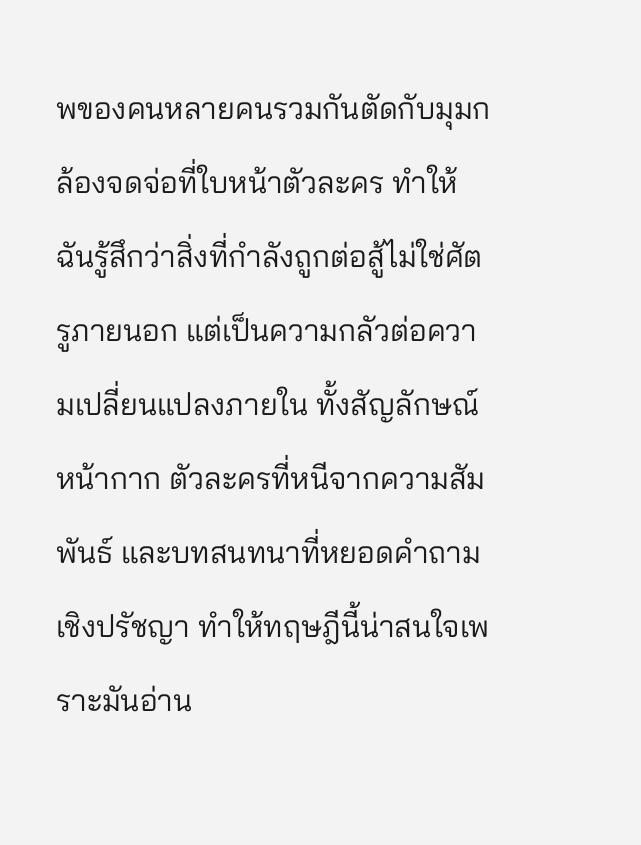พของคนหลายคนรวมกันตัดกับมุมกล้องจดจ่อที่ใบหน้าตัวละคร ทำให้ฉันรู้สึกว่าสิ่งที่กำลังถูกต่อสู้ไม่ใช่ศัตรูภายนอก แต่เป็นความกลัวต่อความเปลี่ยนแปลงภายใน ทั้งสัญลักษณ์หน้ากาก ตัวละครที่หนีจากความสัมพันธ์ และบทสนทนาที่หยอดคำถามเชิงปรัชญา ทำให้ทฤษฎีนี้น่าสนใจเพราะมันอ่าน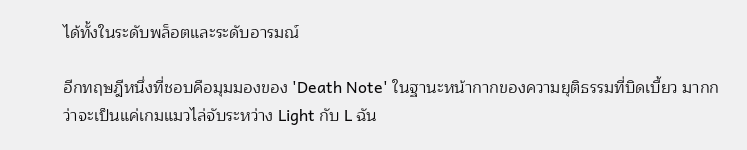ได้ทั้งในระดับพล็อตและระดับอารมณ์

อีกทฤษฎีหนึ่งที่ชอบคือมุมมองของ 'Death Note' ในฐานะหน้ากากของความยุติธรรมที่บิดเบี้ยว มากกว่าจะเป็นแค่เกมแมวไล่จับระหว่าง Light กับ L ฉัน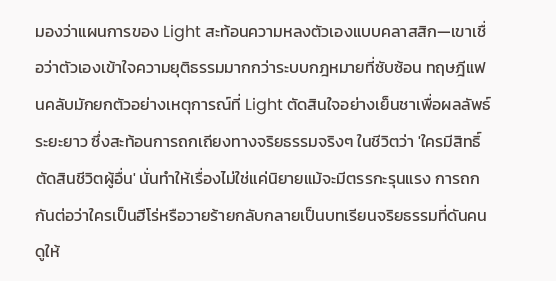มองว่าแผนการของ Light สะท้อนความหลงตัวเองแบบคลาสสิก—เขาเชื่อว่าตัวเองเข้าใจความยุติธรรมมากกว่าระบบกฎหมายที่ซับซ้อน ทฤษฎีแฟนคลับมักยกตัวอย่างเหตุการณ์ที่ Light ตัดสินใจอย่างเย็นชาเพื่อผลลัพธ์ระยะยาว ซึ่งสะท้อนการถกเถียงทางจริยธรรมจริงๆ ในชีวิตว่า 'ใครมีสิทธิ์ตัดสินชีวิตผู้อื่น' นั่นทำให้เรื่องไม่ใช่แค่นิยายแม้จะมีตรรกะรุนแรง การถกกันต่อว่าใครเป็นฮีโร่หรือวายร้ายกลับกลายเป็นบทเรียนจริยธรรมที่ดันคนดูให้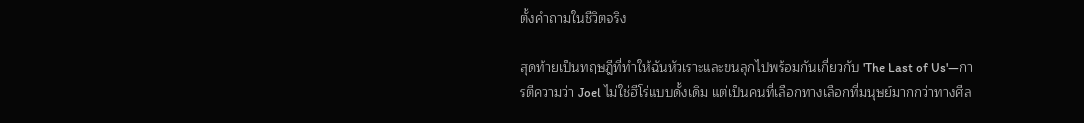ตั้งคำถามในชีวิตจริง

สุดท้ายเป็นทฤษฎีที่ทำให้ฉันหัวเราะและขนลุกไปพร้อมกันเกี่ยวกับ 'The Last of Us'—การตีความว่า Joel ไม่ใช่ฮีโร่แบบดั้งเดิม แต่เป็นคนที่เลือกทางเลือกที่มนุษย์มากกว่าทางศีล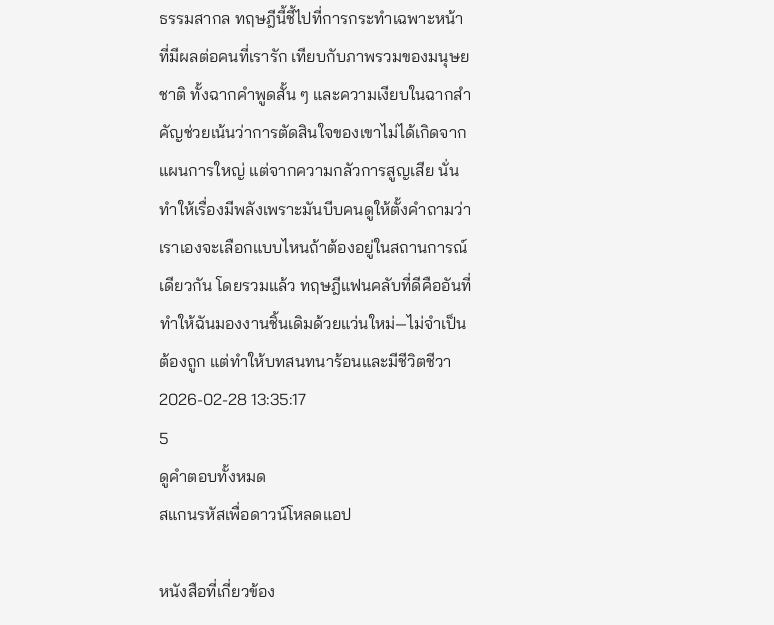ธรรมสากล ทฤษฎีนี้ชี้ไปที่การกระทำเฉพาะหน้าที่มีผลต่อคนที่เรารัก เทียบกับภาพรวมของมนุษยชาติ ทั้งฉากคำพูดสั้น ๆ และความเงียบในฉากสำคัญช่วยเน้นว่าการตัดสินใจของเขาไม่ได้เกิดจากแผนการใหญ่ แต่จากความกลัวการสูญเสีย นั่นทำให้เรื่องมีพลังเพราะมันบีบคนดูให้ตั้งคำถามว่าเราเองจะเลือกแบบไหนถ้าต้องอยู่ในสถานการณ์เดียวกัน โดยรวมแล้ว ทฤษฎีแฟนคลับที่ดีคืออันที่ทำให้ฉันมองงานชิ้นเดิมด้วยแว่นใหม่—ไม่จำเป็นต้องถูก แต่ทำให้บทสนทนาร้อนและมีชีวิตชีวา
2026-02-28 13:35:17
5
ดูคำตอบทั้งหมด
สแกนรหัสเพื่อดาวน์โหลดแอป

หนังสือที่เกี่ยวข้อง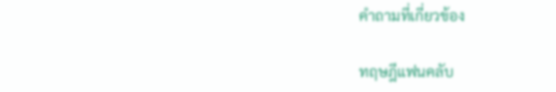คำถามที่เกี่ยวข้อง

ทฤษฎีแฟนคลับ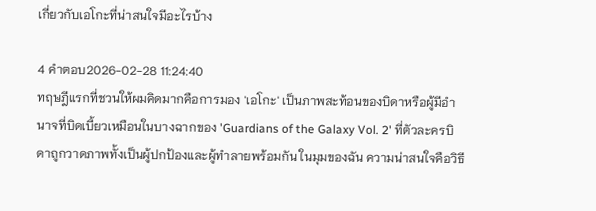เกี่ยวกับเอโกะที่น่าสนใจมีอะไรบ้าง

4 คำตอบ2026-02-28 11:24:40
ทฤษฎีแรกที่ชวนให้ผมคิดมากคือการมอง 'เอโกะ' เป็นภาพสะท้อนของบิดาหรือผู้มีอำนาจที่บิดเบี้ยวเหมือนในบางฉากของ 'Guardians of the Galaxy Vol. 2' ที่ตัวละครบิดาถูกวาดภาพทั้งเป็นผู้ปกป้องและผู้ทำลายพร้อมกัน ในมุมของฉัน ความน่าสนใจคือวิธี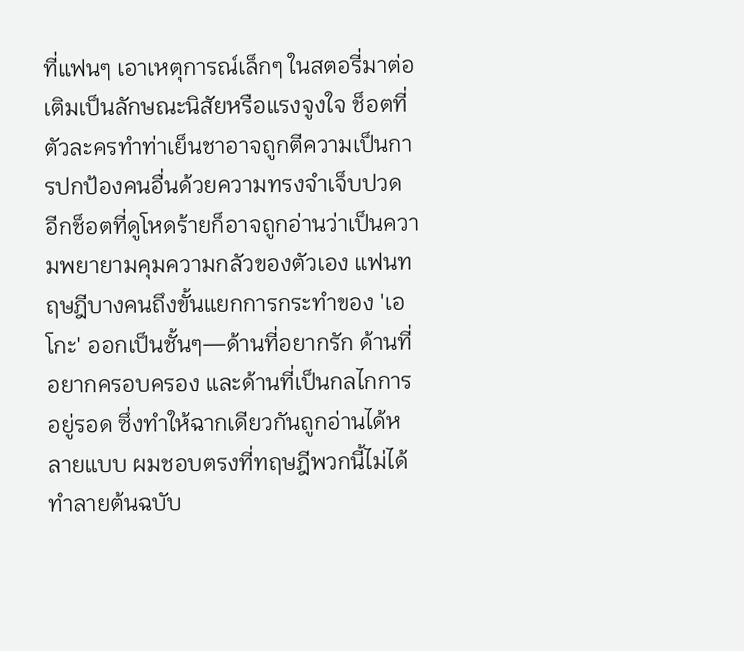ที่แฟนๆ เอาเหตุการณ์เล็กๆ ในสตอรี่มาต่อเติมเป็นลักษณะนิสัยหรือแรงจูงใจ ช็อตที่ตัวละครทำท่าเย็นชาอาจถูกตีความเป็นการปกป้องคนอื่นด้วยความทรงจำเจ็บปวด อีกช็อตที่ดูโหดร้ายก็อาจถูกอ่านว่าเป็นความพยายามคุมความกลัวของตัวเอง แฟนทฤษฎีบางคนถึงขั้นแยกการกระทำของ 'เอโกะ' ออกเป็นชั้นๆ—ด้านที่อยากรัก ด้านที่อยากครอบครอง และด้านที่เป็นกลไกการอยู่รอด ซึ่งทำให้ฉากเดียวกันถูกอ่านได้หลายแบบ ผมชอบตรงที่ทฤษฎีพวกนี้ไม่ได้ทำลายต้นฉบับ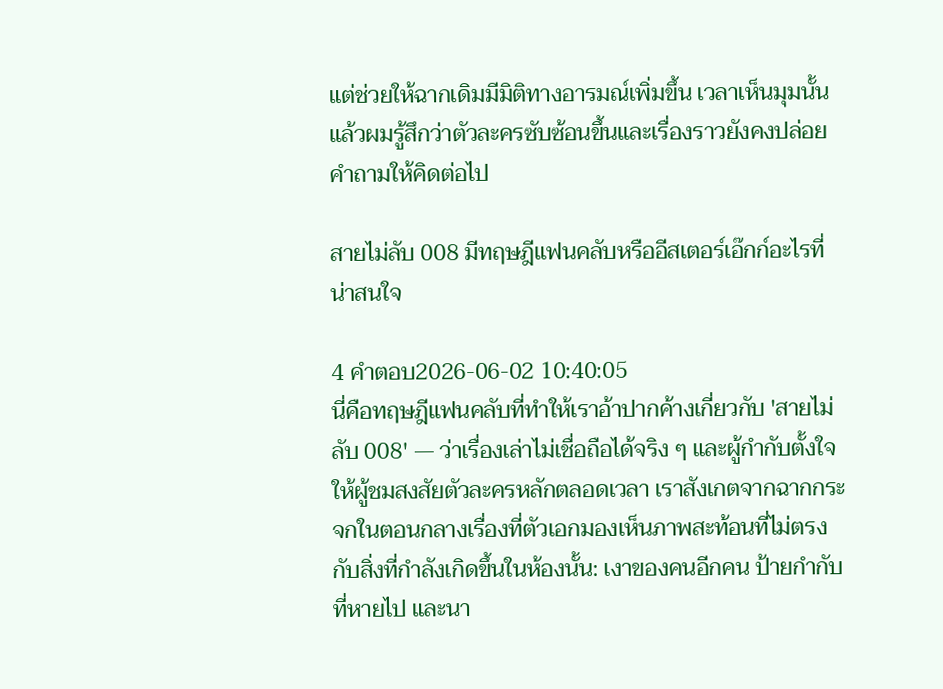แต่ช่วยให้ฉากเดิมมีมิติทางอารมณ์เพิ่มขึ้น เวลาเห็นมุมนั้นแล้วผมรู้สึกว่าตัวละครซับซ้อนขึ้นและเรื่องราวยังคงปล่อยคำถามให้คิดต่อไป

สายไม่ลับ 008 มีทฤษฎีแฟนคลับหรืออีสเตอร์เอ๊กก์อะไรที่น่าสนใจ

4 คำตอบ2026-06-02 10:40:05
นี่คือทฤษฎีแฟนคลับที่ทำให้เราอ้าปากค้างเกี่ยวกับ 'สายไม่ลับ 008' — ว่าเรื่องเล่าไม่เชื่อถือได้จริง ๆ และผู้กำกับตั้งใจให้ผู้ชมสงสัยตัวละครหลักตลอดเวลา เราสังเกตจากฉากกระจกในตอนกลางเรื่องที่ตัวเอกมองเห็นภาพสะท้อนที่ไม่ตรงกับสิ่งที่กำลังเกิดขึ้นในห้องนั้น: เงาของคนอีกคน ป้ายกำกับที่หายไป และนา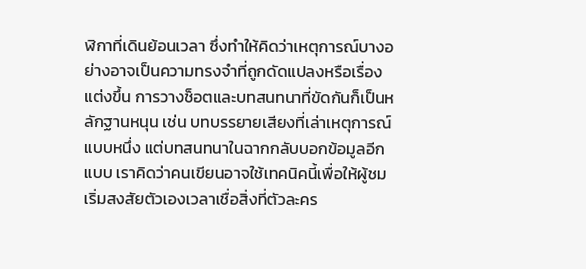ฬิกาที่เดินย้อนเวลา ซึ่งทำให้คิดว่าเหตุการณ์บางอย่างอาจเป็นความทรงจำที่ถูกดัดแปลงหรือเรื่องแต่งขึ้น การวางช็อตและบทสนทนาที่ขัดกันก็เป็นหลักฐานหนุน เช่น บทบรรยายเสียงที่เล่าเหตุการณ์แบบหนึ่ง แต่บทสนทนาในฉากกลับบอกข้อมูลอีกแบบ เราคิดว่าคนเขียนอาจใช้เทคนิคนี้เพื่อให้ผู้ชมเริ่มสงสัยตัวเองเวลาเชื่อสิ่งที่ตัวละคร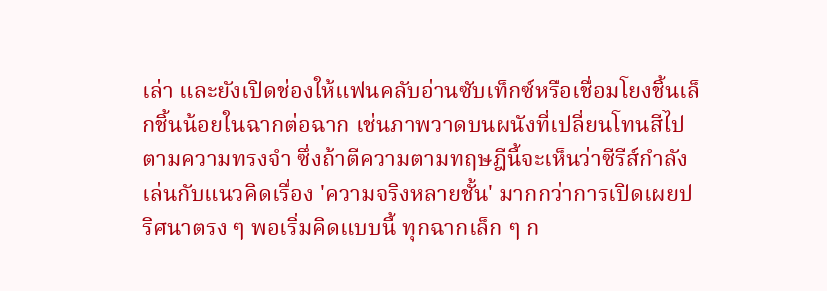เล่า และยังเปิดช่องให้แฟนคลับอ่านซับเท็กซ์หรือเชื่อมโยงชิ้นเล็กชิ้นน้อยในฉากต่อฉาก เช่นภาพวาดบนผนังที่เปลี่ยนโทนสีไปตามความทรงจำ ซึ่งถ้าตีความตามทฤษฎีนี้จะเห็นว่าซีรีส์กำลังเล่นกับแนวคิดเรื่อง 'ความจริงหลายชั้น' มากกว่าการเปิดเผยปริศนาตรง ๆ พอเริ่มคิดแบบนี้ ทุกฉากเล็ก ๆ ก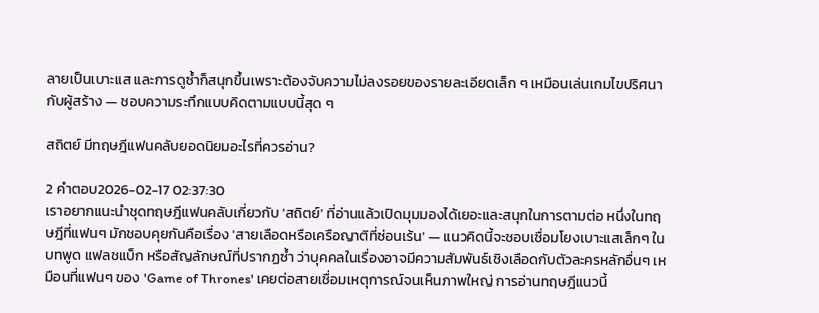ลายเป็นเบาะแส และการดูซ้ำก็สนุกขึ้นเพราะต้องจับความไม่ลงรอยของรายละเอียดเล็ก ๆ เหมือนเล่นเกมไขปริศนากับผู้สร้าง — ชอบความระทึกแบบคิดตามแบบนี้สุด ๆ

สถิตย์ มีทฤษฎีแฟนคลับยอดนิยมอะไรที่ควรอ่าน?

2 คำตอบ2026-02-17 02:37:30
เราอยากแนะนำชุดทฤษฎีแฟนคลับเกี่ยวกับ 'สถิตย์' ที่อ่านแล้วเปิดมุมมองได้เยอะและสนุกในการตามต่อ หนึ่งในทฤษฎีที่แฟนๆ มักชอบคุยกันคือเรื่อง 'สายเลือดหรือเครือญาติที่ซ่อนเร้น' — แนวคิดนี้จะชอบเชื่อมโยงเบาะแสเล็กๆ ในบทพูด แฟลชแบ็ก หรือสัญลักษณ์ที่ปรากฏซ้ำ ว่าบุคคลในเรื่องอาจมีความสัมพันธ์เชิงเลือดกับตัวละครหลักอื่นๆ เหมือนที่แฟนๆ ของ 'Game of Thrones' เคยต่อสายเชื่อมเหตุการณ์จนเห็นภาพใหญ่ การอ่านทฤษฎีแนวนี้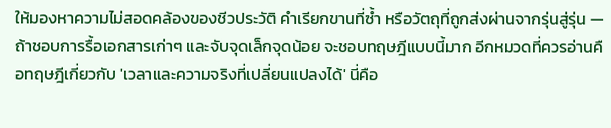ให้มองหาความไม่สอดคล้องของชีวประวัติ คำเรียกขานที่ซ้ำ หรือวัตถุที่ถูกส่งผ่านจากรุ่นสู่รุ่น — ถ้าชอบการรื้อเอกสารเก่าๆ และจับจุดเล็กจุดน้อย จะชอบทฤษฎีแบบนี้มาก อีกหมวดที่ควรอ่านคือทฤษฎีเกี่ยวกับ 'เวลาและความจริงที่เปลี่ยนแปลงได้' นี่คือ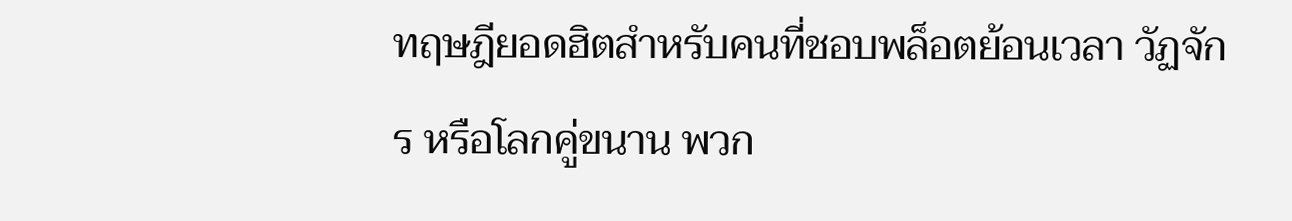ทฤษฎียอดฮิตสำหรับคนที่ชอบพล็อตย้อนเวลา วัฏจักร หรือโลกคู่ขนาน พวก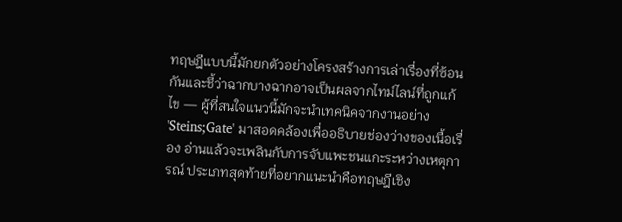ทฤษฎีแบบนี้มักยกตัวอย่างโครงสร้างการเล่าเรื่องที่ซ้อนกันและชี้ว่าฉากบางฉากอาจเป็นผลจากไทม์ไลน์ที่ถูกแก้ไข — ผู้ที่สนใจแนวนี้มักจะนำเทคนิคจากงานอย่าง 'Steins;Gate' มาสอดคล้องเพื่ออธิบายช่องว่างของเนื้อเรื่อง อ่านแล้วจะเพลินกับการจับแพะชนแกะระหว่างเหตุการณ์ ประเภทสุดท้ายที่อยากแนะนำคือทฤษฎีเชิง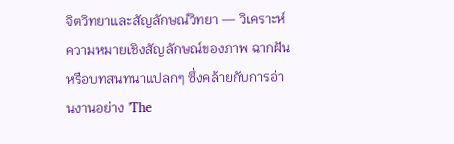จิตวิทยาและสัญลักษณ์วิทยา — วิเคราะห์ความหมายเชิงสัญลักษณ์ของภาพ ฉากฝัน หรือบทสนทนาแปลกๆ ซึ่งคล้ายกับการอ่านงานอย่าง 'The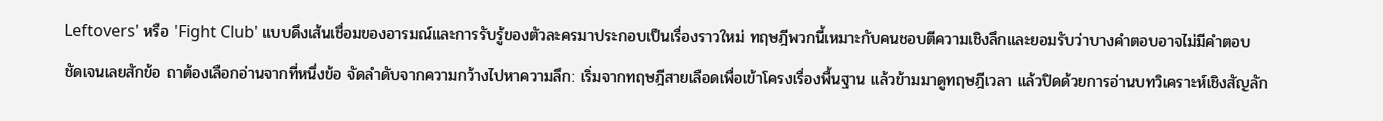Leftovers' หรือ 'Fight Club' แบบดึงเส้นเชื่อมของอารมณ์และการรับรู้ของตัวละครมาประกอบเป็นเรื่องราวใหม่ ทฤษฎีพวกนี้เหมาะกับคนชอบตีความเชิงลึกและยอมรับว่าบางคำตอบอาจไม่มีคำตอบชัดเจนเลยสักข้อ ถาต้องเลือกอ่านจากที่หนึ่งข้อ จัดลำดับจากความกว้างไปหาความลึก: เริ่มจากทฤษฎีสายเลือดเพื่อเข้าโครงเรื่องพื้นฐาน แล้วข้ามมาดูทฤษฎีเวลา แล้วปิดด้วยการอ่านบทวิเคราะห์เชิงสัญลัก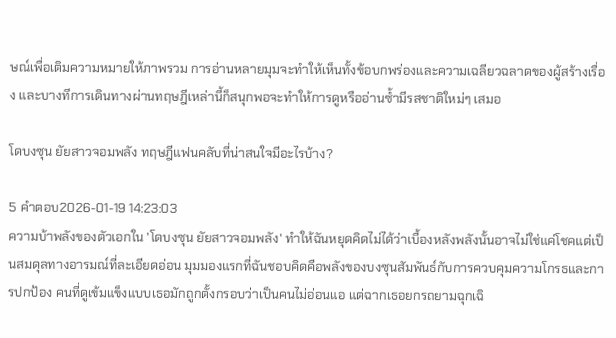ษณ์เพื่อเติมความหมายให้ภาพรวม การอ่านหลายมุมจะทำให้เห็นทั้งข้อบกพร่องและความเฉลียวฉลาดของผู้สร้างเรื่อง และบางทีการเดินทางผ่านทฤษฎีเหล่านี้ก็สนุกพอจะทำให้การดูหรืออ่านซ้ำมีรสชาติใหม่ๆ เสมอ

โดบงซุน ยัยสาวจอมพลัง ทฤษฎีแฟนคลับที่น่าสนใจมีอะไรบ้าง?

5 คำตอบ2026-01-19 14:23:03
ความบ้าพลังของตัวเอกใน 'โดบงซุน ยัยสาวจอมพลัง' ทำให้ฉันหยุดคิดไม่ได้ว่าเบื้องหลังพลังนั้นอาจไม่ใช่แค่โชคแต่เป็นสมดุลทางอารมณ์ที่ละเอียดอ่อน มุมมองแรกที่ฉันชอบคิดคือพลังของบงซุนสัมพันธ์กับการควบคุมความโกรธและการปกป้อง คนที่ดูเข้มแข็งแบบเธอมักถูกตั้งกรอบว่าเป็นคนไม่อ่อนแอ แต่ฉากเธอยกรถยามฉุกเฉิ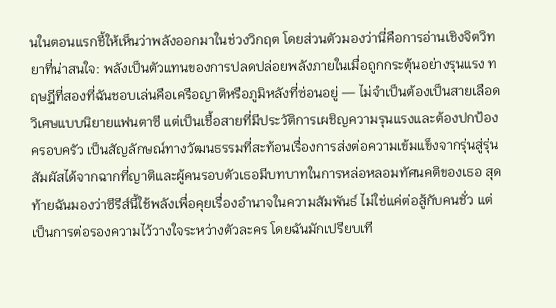นในตอนแรกชี้ให้เห็นว่าพลังออกมาในช่วงวิกฤต โดยส่วนตัวมองว่านี่คือการอ่านเชิงจิตวิทยาที่น่าสนใจ: พลังเป็นตัวแทนของการปลดปล่อยพลังภายในเมื่อถูกกระตุ้นอย่างรุนแรง ทฤษฎีที่สองที่ฉันชอบเล่นคือเครือญาติหรือภูมิหลังที่ซ่อนอยู่ — ไม่จำเป็นต้องเป็นสายเลือดวิเศษแบบนิยายแฟนตาซี แต่เป็นเชื้อสายที่มีประวัติการเผชิญความรุนแรงและต้องปกป้องครอบครัว เป็นสัญลักษณ์ทางวัฒนธรรมที่สะท้อนเรื่องการส่งต่อความเข้มแข็งจากรุ่นสู่รุ่น สัมผัสได้จากฉากที่ญาติและผู้คนรอบตัวเธอมีบทบาทในการหล่อหลอมทัศนคติของเธอ สุดท้ายฉันมองว่าซีรีส์นี้ใช้พลังเพื่อคุยเรื่องอำนาจในความสัมพันธ์ ไม่ใช่แค่ต่อสู้กับคนชั่ว แต่เป็นการต่อรองความไว้วางใจระหว่างตัวละคร โดยฉันมักเปรียบเที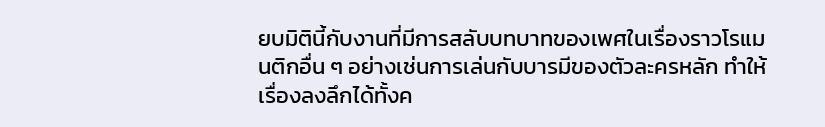ยบมิตินี้กับงานที่มีการสลับบทบาทของเพศในเรื่องราวโรแมนติกอื่น ๆ อย่างเช่นการเล่นกับบารมีของตัวละครหลัก ทำให้เรื่องลงลึกได้ทั้งค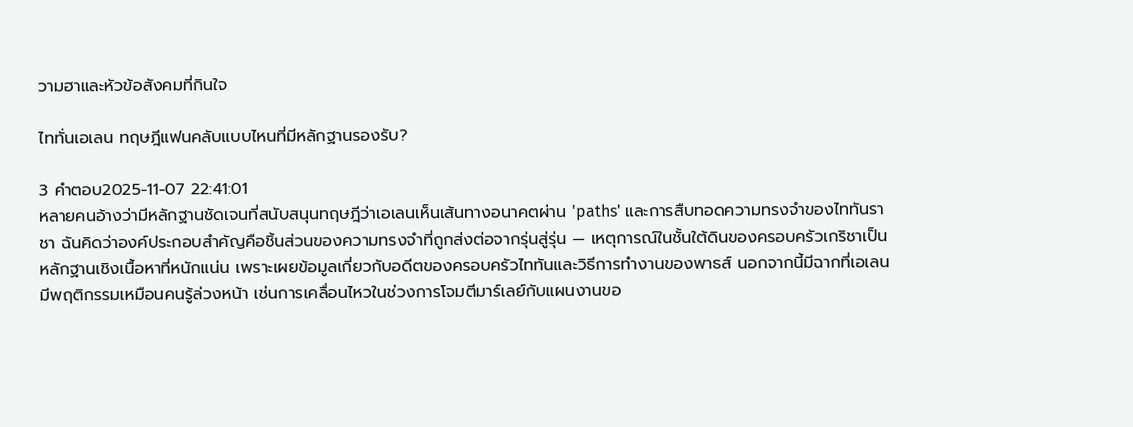วามฮาและหัวข้อสังคมที่กินใจ

ไททั่นเอเลน ทฤษฎีแฟนคลับแบบไหนที่มีหลักฐานรองรับ?

3 คำตอบ2025-11-07 22:41:01
หลายคนอ้างว่ามีหลักฐานชัดเจนที่สนับสนุนทฤษฎีว่าเอเลนเห็นเส้นทางอนาคตผ่าน 'paths' และการสืบทอดความทรงจำของไททันราชา ฉันคิดว่าองค์ประกอบสำคัญคือชิ้นส่วนของความทรงจำที่ถูกส่งต่อจากรุ่นสู่รุ่น — เหตุการณ์ในชั้นใต้ดินของครอบครัวเกริชาเป็นหลักฐานเชิงเนื้อหาที่หนักแน่น เพราะเผยข้อมูลเกี่ยวกับอดีตของครอบครัวไททันและวิธีการทำงานของพาธส์ นอกจากนี้มีฉากที่เอเลนมีพฤติกรรมเหมือนคนรู้ล่วงหน้า เช่นการเคลื่อนไหวในช่วงการโจมตีมาร์เลย์กับแผนงานขอ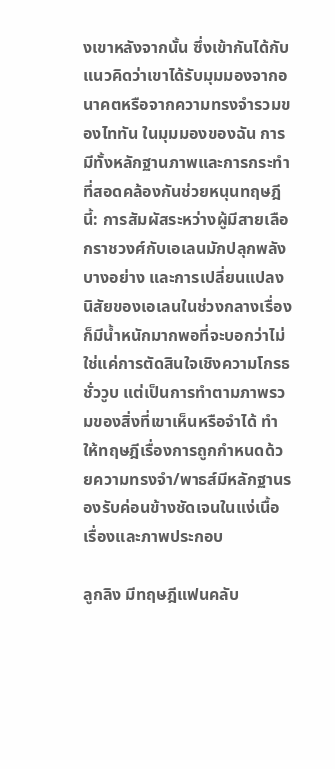งเขาหลังจากนั้น ซึ่งเข้ากันได้กับแนวคิดว่าเขาได้รับมุมมองจากอนาคตหรือจากความทรงจำรวมของไททัน ในมุมมองของฉัน การมีทั้งหลักฐานภาพและการกระทำที่สอดคล้องกันช่วยหนุนทฤษฎีนี้: การสัมผัสระหว่างผู้มีสายเลือกราชวงศ์กับเอเลนมักปลุกพลังบางอย่าง และการเปลี่ยนแปลงนิสัยของเอเลนในช่วงกลางเรื่องก็มีน้ำหนักมากพอที่จะบอกว่าไม่ใช่แค่การตัดสินใจเชิงความโกรธชั่ววูบ แต่เป็นการทำตามภาพรวมของสิ่งที่เขาเห็นหรือจำได้ ทำให้ทฤษฎีเรื่องการถูกกำหนดด้วยความทรงจำ/พาธส์มีหลักฐานรองรับค่อนข้างชัดเจนในแง่เนื้อเรื่องและภาพประกอบ

ลูกลิง มีทฤษฎีแฟนคลับ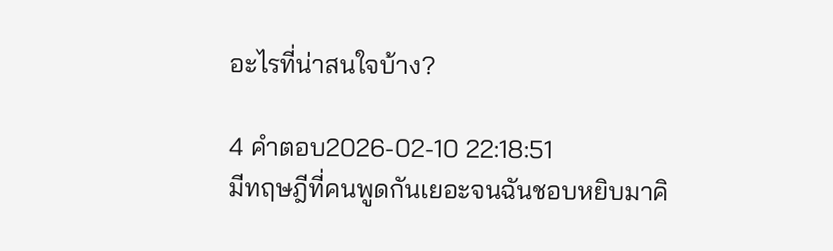อะไรที่น่าสนใจบ้าง?

4 คำตอบ2026-02-10 22:18:51
มีทฤษฎีที่คนพูดกันเยอะจนฉันชอบหยิบมาคิ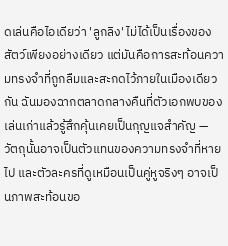ดเล่นคือไอเดียว่า 'ลูกลิง' ไม่ได้เป็นเรื่องของสัตว์เพียงอย่างเดียว แต่มันคือการสะท้อนความทรงจำที่ถูกลืมและสะกดไว้ภายในเมืองเดียวกัน ฉันมองฉากตลาดกลางคืนที่ตัวเอกพบของเล่นเก่าแล้วรู้สึกคุ้นเคยเป็นกุญแจสำคัญ — วัตถุนั้นอาจเป็นตัวแทนของความทรงจำที่หายไป และตัวละครที่ดูเหมือนเป็นคู่หูจริงๆ อาจเป็นภาพสะท้อนขอ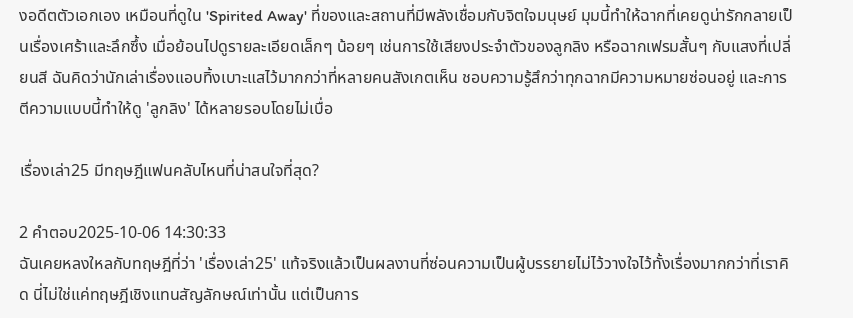งอดีตตัวเอกเอง เหมือนที่ดูใน 'Spirited Away' ที่ของและสถานที่มีพลังเชื่อมกับจิตใจมนุษย์ มุมนี้ทำให้ฉากที่เคยดูน่ารักกลายเป็นเรื่องเศร้าและลึกซึ้ง เมื่อย้อนไปดูรายละเอียดเล็กๆ น้อยๆ เช่นการใช้เสียงประจำตัวของลูกลิง หรือฉากเฟรมสั้นๆ กับแสงที่เปลี่ยนสี ฉันคิดว่านักเล่าเรื่องแอบทิ้งเบาะแสไว้มากกว่าที่หลายคนสังเกตเห็น ชอบความรู้สึกว่าทุกฉากมีความหมายซ่อนอยู่ และการตีความแบบนี้ทำให้ดู 'ลูกลิง' ได้หลายรอบโดยไม่เบื่อ

เรื่องเล่า25 มีทฤษฎีแฟนคลับไหนที่น่าสนใจที่สุด?

2 คำตอบ2025-10-06 14:30:33
ฉันเคยหลงใหลกับทฤษฎีที่ว่า 'เรื่องเล่า25' แท้จริงแล้วเป็นผลงานที่ซ่อนความเป็นผู้บรรยายไม่ไว้วางใจไว้ทั้งเรื่องมากกว่าที่เราคิด นี่ไม่ใช่แค่ทฤษฎีเชิงแทนสัญลักษณ์เท่านั้น แต่เป็นการ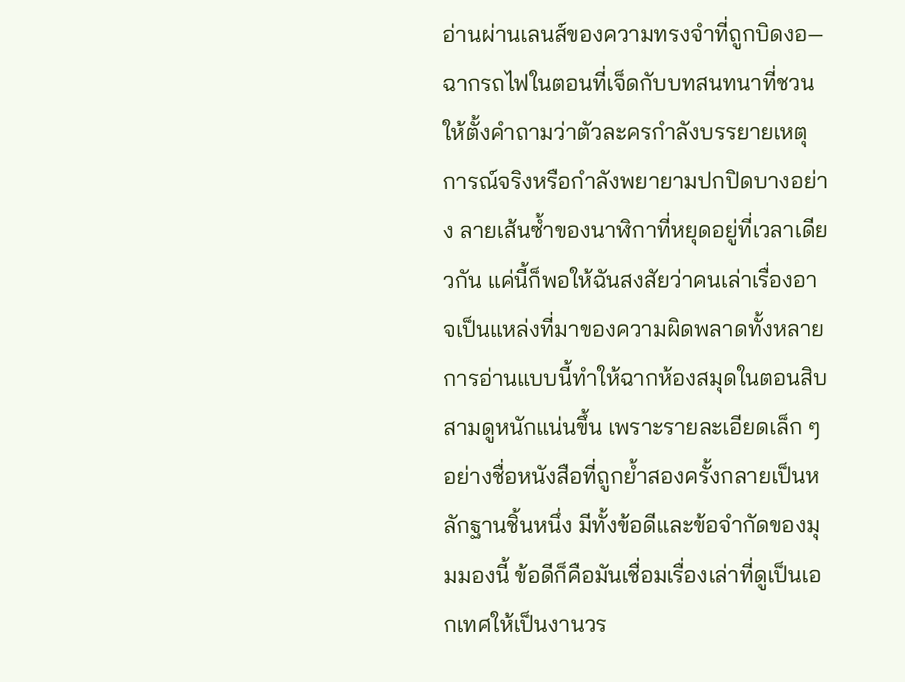อ่านผ่านเลนส์ของความทรงจำที่ถูกบิดงอ—ฉากรถไฟในตอนที่เจ็ดกับบทสนทนาที่ชวนให้ตั้งคำถามว่าตัวละครกำลังบรรยายเหตุการณ์จริงหรือกำลังพยายามปกปิดบางอย่าง ลายเส้นซ้ำของนาฬิกาที่หยุดอยู่ที่เวลาเดียวกัน แค่นี้ก็พอให้ฉันสงสัยว่าคนเล่าเรื่องอาจเป็นแหล่งที่มาของความผิดพลาดทั้งหลาย การอ่านแบบนี้ทำให้ฉากห้องสมุดในตอนสิบสามดูหนักแน่นขึ้น เพราะรายละเอียดเล็ก ๆ อย่างชื่อหนังสือที่ถูกย้ำสองครั้งกลายเป็นหลักฐานชิ้นหนึ่ง มีทั้งข้อดีและข้อจำกัดของมุมมองนี้ ข้อดีก็คือมันเชื่อมเรื่องเล่าที่ดูเป็นเอกเทศให้เป็นงานวร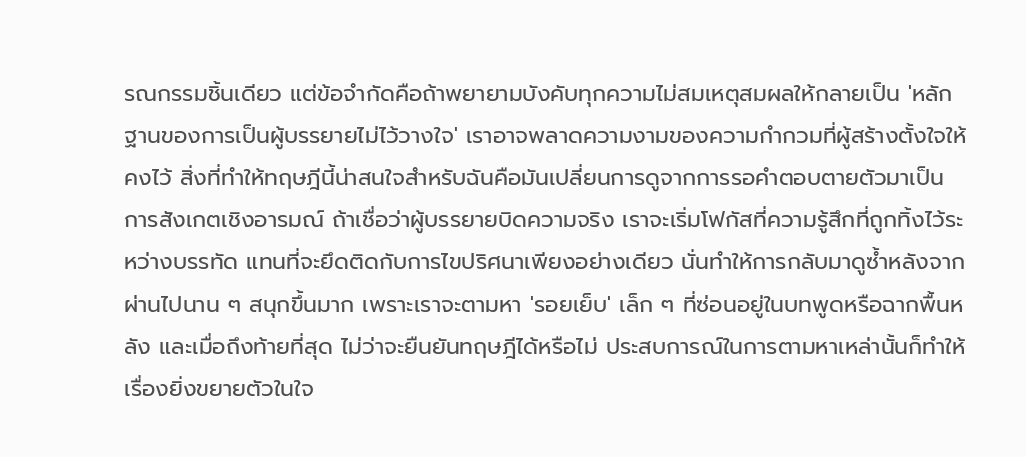รณกรรมชิ้นเดียว แต่ข้อจำกัดคือถ้าพยายามบังคับทุกความไม่สมเหตุสมผลให้กลายเป็น 'หลักฐานของการเป็นผู้บรรยายไม่ไว้วางใจ' เราอาจพลาดความงามของความกำกวมที่ผู้สร้างตั้งใจให้คงไว้ สิ่งที่ทำให้ทฤษฎีนี้น่าสนใจสำหรับฉันคือมันเปลี่ยนการดูจากการรอคำตอบตายตัวมาเป็นการสังเกตเชิงอารมณ์ ถ้าเชื่อว่าผู้บรรยายบิดความจริง เราจะเริ่มโฟกัสที่ความรู้สึกที่ถูกทิ้งไว้ระหว่างบรรทัด แทนที่จะยึดติดกับการไขปริศนาเพียงอย่างเดียว นั่นทำให้การกลับมาดูซ้ำหลังจากผ่านไปนาน ๆ สนุกขึ้นมาก เพราะเราจะตามหา 'รอยเย็บ' เล็ก ๆ ที่ซ่อนอยู่ในบทพูดหรือฉากพื้นหลัง และเมื่อถึงท้ายที่สุด ไม่ว่าจะยืนยันทฤษฎีได้หรือไม่ ประสบการณ์ในการตามหาเหล่านั้นก็ทำให้เรื่องยิ่งขยายตัวในใจ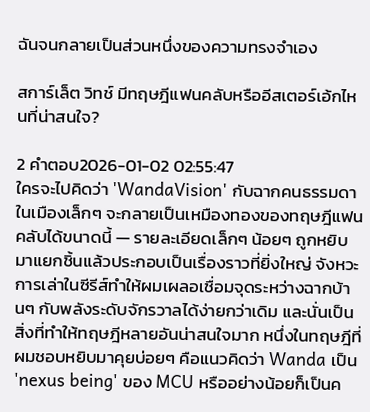ฉันจนกลายเป็นส่วนหนึ่งของความทรงจำเอง

สการ์เล็ต วิทช์ มีทฤษฎีแฟนคลับหรืออีสเตอร์เอ้กไหนที่น่าสนใจ?

2 คำตอบ2026-01-02 02:55:47
ใครจะไปคิดว่า 'WandaVision' กับฉากคนธรรมดาในเมืองเล็กๆ จะกลายเป็นเหมืองทองของทฤษฎีแฟนคลับได้ขนาดนี้ — รายละเอียดเล็กๆ น้อยๆ ถูกหยิบมาแยกชิ้นแล้วประกอบเป็นเรื่องราวที่ยิ่งใหญ่ จังหวะการเล่าในซีรีส์ทำให้ผมเผลอเชื่อมจุดระหว่างฉากบ้านๆ กับพลังระดับจักรวาลได้ง่ายกว่าเดิม และนั่นเป็นสิ่งที่ทำให้ทฤษฎีหลายอันน่าสนใจมาก หนึ่งในทฤษฎีที่ผมชอบหยิบมาคุยบ่อยๆ คือแนวคิดว่า Wanda เป็น 'nexus being' ของ MCU หรืออย่างน้อยก็เป็นค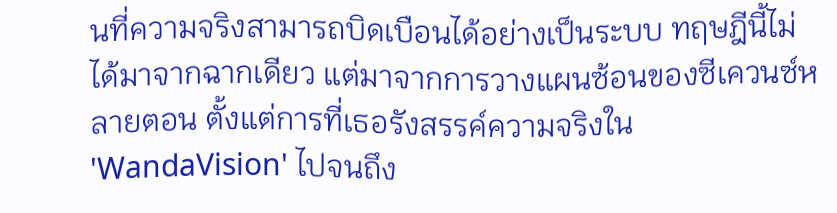นที่ความจริงสามารถบิดเบือนได้อย่างเป็นระบบ ทฤษฎีนี้ไม่ได้มาจากฉากเดียว แต่มาจากการวางแผนซ้อนของซีเควนซ์หลายตอน ตั้งแต่การที่เธอรังสรรค์ความจริงใน 'WandaVision' ไปจนถึง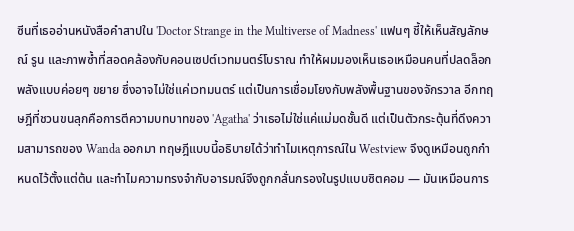ซีนที่เธออ่านหนังสือคำสาปใน 'Doctor Strange in the Multiverse of Madness' แฟนๆ ชี้ให้เห็นสัญลักษณ์ รูน และภาพซ้ำที่สอดคล้องกับคอนเซปต์เวทมนตร์โบราณ ทำให้ผมมองเห็นเธอเหมือนคนที่ปลดล็อกพลังแบบค่อยๆ ขยาย ซึ่งอาจไม่ใช่แค่เวทมนตร์ แต่เป็นการเชื่อมโยงกับพลังพื้นฐานของจักรวาล อีกทฤษฎีที่ชวนขนลุกคือการตีความบทบาทของ 'Agatha' ว่าเธอไม่ใช่แค่แม่มดชั้นดี แต่เป็นตัวกระตุ้นที่ดึงความสามารถของ Wanda ออกมา ทฤษฎีแบบนี้อธิบายได้ว่าทำไมเหตุการณ์ใน Westview จึงดูเหมือนถูกกำหนดไว้ตั้งแต่ต้น และทำไมความทรงจำกับอารมณ์จึงถูกกลั่นกรองในรูปแบบซิตคอม — มันเหมือนการ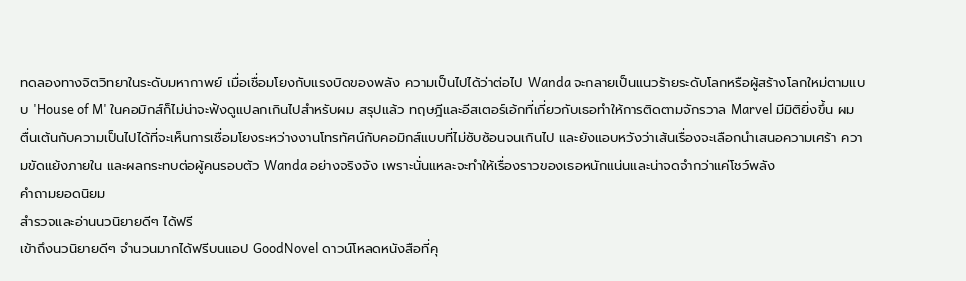ทดลองทางจิตวิทยาในระดับมหากาพย์ เมื่อเชื่อมโยงกับแรงบิดของพลัง ความเป็นไปได้ว่าต่อไป Wanda จะกลายเป็นแนวร้ายระดับโลกหรือผู้สร้างโลกใหม่ตามแบบ 'House of M' ในคอมิกส์ก็ไม่น่าจะฟังดูแปลกเกินไปสำหรับผม สรุปแล้ว ทฤษฎีและอีสเตอร์เอ้กที่เกี่ยวกับเธอทำให้การติดตามจักรวาล Marvel มีมิติยิ่งขึ้น ผมตื่นเต้นกับความเป็นไปได้ที่จะเห็นการเชื่อมโยงระหว่างงานโทรทัศน์กับคอมิกส์แบบที่ไม่ซับซ้อนจนเกินไป และยังแอบหวังว่าเส้นเรื่องจะเลือกนำเสนอความเศร้า ความขัดแย้งภายใน และผลกระทบต่อผู้คนรอบตัว Wanda อย่างจริงจัง เพราะนั่นแหละจะทำให้เรื่องราวของเธอหนักแน่นและน่าจดจำกว่าแค่โชว์พลัง
คำถามยอดนิยม
สำรวจและอ่านนวนิยายดีๆ ได้ฟรี
เข้าถึงนวนิยายดีๆ จำนวนมากได้ฟรีบนแอป GoodNovel ดาวน์โหลดหนังสือที่คุ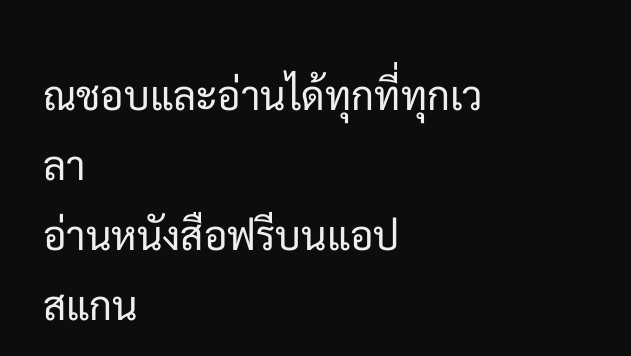ณชอบและอ่านได้ทุกที่ทุกเวลา
อ่านหนังสือฟรีบนแอป
สแกน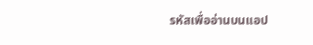รหัสเพื่ออ่านบนแอป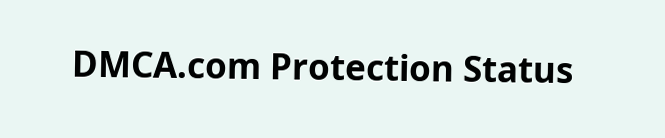DMCA.com Protection Status